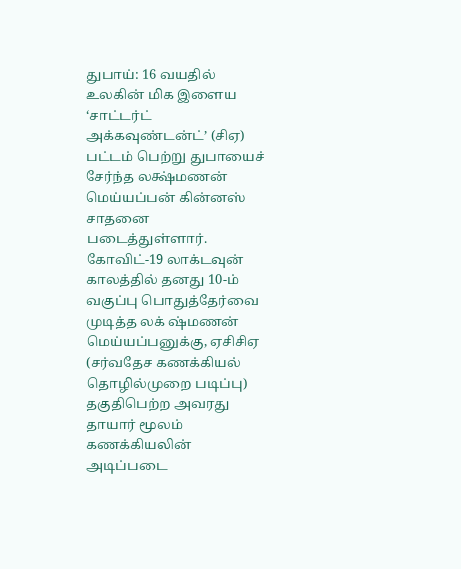துபாய்: 16 வயதில் உலகின் மிக இளைய ‘சாட்டர்ட் அக்கவுண்டன்ட்’ (சிஏ) பட்டம் பெற்று துபாயைச் சேர்ந்த லக்ஷ்மணன் மெய்யப்பன் கின்னஸ் சாதனை படைத்துள்ளார்.
கோவிட்-19 லாக்டவுன் காலத்தில் தனது 10-ம் வகுப்பு பொதுத்தேர்வை முடித்த லக் ஷ்மணன் மெய்யப்பனுக்கு, ஏசிசிஏ (சர்வதேச கணக்கியல் தொழில்முறை படிப்பு) தகுதிபெற்ற அவரது தாயார் மூலம் கணக்கியலின் அடிப்படை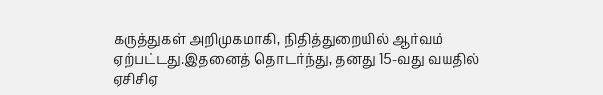கருத்துகள் அறிமுகமாகி, நிதித்துறையில் ஆர்வம் ஏற்பட்டது.இதனைத் தொடர்ந்து, தனது 15-வது வயதில் ஏசிசிஏ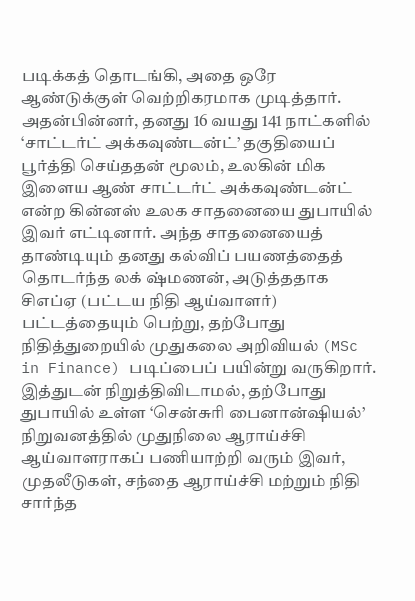படிக்கத் தொடங்கி, அதை ஒரே ஆண்டுக்குள் வெற்றிகரமாக முடித்தார்.
அதன்பின்னர், தனது 16 வயது 141 நாட்களில் ‘சாட்டர்ட் அக்கவுண்டன்ட்’ தகுதியைப் பூர்த்தி செய்ததன் மூலம், உலகின் மிக இளைய ஆண் சாட்டர்ட் அக்கவுண்டன்ட் என்ற கின்னஸ் உலக சாதனையை துபாயில் இவர் எட்டினார். அந்த சாதனையைத் தாண்டியும் தனது கல்விப் பயணத்தைத் தொடர்ந்த லக் ஷ்மணன், அடுத்ததாக சிஎப்ஏ (பட்டய நிதி ஆய்வாளர்) பட்டத்தையும் பெற்று, தற்போது நிதித்துறையில் முதுகலை அறிவியல் (MSc in Finance) படிப்பைப் பயின்று வருகிறார்.
இத்துடன் நிறுத்திவிடாமல், தற்போது துபாயில் உள்ள ‘சென்சுரி பைனான்ஷியல்’ நிறுவனத்தில் முதுநிலை ஆராய்ச்சி ஆய்வாளராகப் பணியாற்றி வரும் இவர், முதலீடுகள், சந்தை ஆராய்ச்சி மற்றும் நிதி சார்ந்த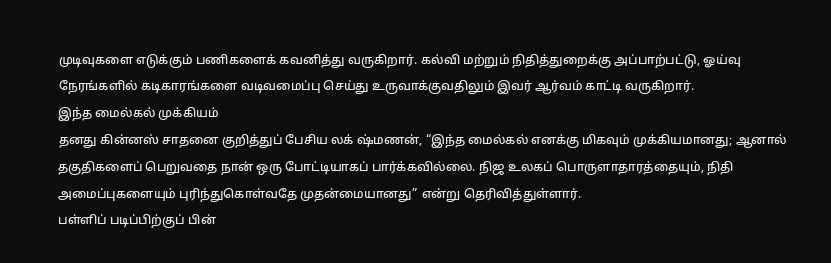முடிவுகளை எடுக்கும் பணிகளைக் கவனித்து வருகிறார். கல்வி மற்றும் நிதித்துறைக்கு அப்பாற்பட்டு, ஓய்வு நேரங்களில் கடிகாரங்களை வடிவமைப்பு செய்து உருவாக்குவதிலும் இவர் ஆர்வம் காட்டி வருகிறார்.
இந்த மைல்கல் முக்கியம்
தனது கின்னஸ் சாதனை குறித்துப் பேசிய லக் ஷ்மணன், “இந்த மைல்கல் எனக்கு மிகவும் முக்கியமானது; ஆனால் தகுதிகளைப் பெறுவதை நான் ஒரு போட்டியாகப் பார்க்கவில்லை. நிஜ உலகப் பொருளாதாரத்தையும், நிதி அமைப்புகளையும் புரிந்துகொள்வதே முதன்மையானது” என்று தெரிவித்துள்ளார்.
பள்ளிப் படிப்பிற்குப் பின்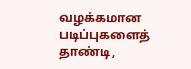வழக்கமான படிப்புகளைத் தாண்டி,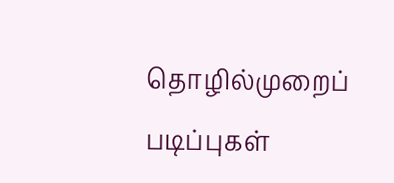தொழில்முறைப் படிப்புகள்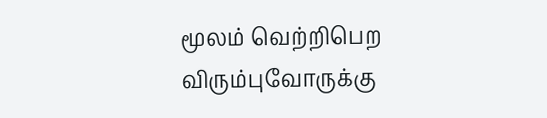மூலம் வெற்றிபெற விரும்புவோருக்கு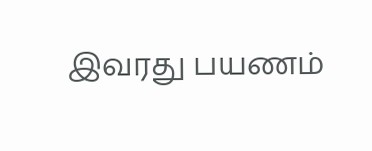இவரது பயணம்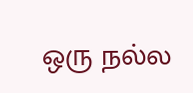ஒரு நல்ல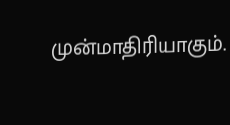முன்மாதிரியாகும்.